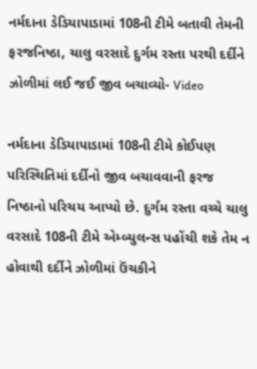નર્મદાના ડેડિયાપાડામાં 108ની ટીમે બતાવી તેમની ફરજનિષ્ઠા, ચાલુ વરસાદે દુર્ગમ રસ્તા પરથી દર્દીને ઝોળીમાં લઈ જઈ જીવ બચાવ્યો- Video

નર્મદાના ડેડિયાપાડામાં 108ની ટીમે કોઈપણ પરિસ્થિતિમાં દર્દીનો જીવ બચાવવાની ફરજ નિષ્ઠાનો પરિચય આપ્યો છે. દુર્ગમ રસ્તા વચ્ચે ચાલુ વરસાદે 108ની ટીમે એમ્બ્યુલન્સ પહોંચી શકે તેમ ન હોવાથી દર્દીને ઝોળીમાં ઉંચકીને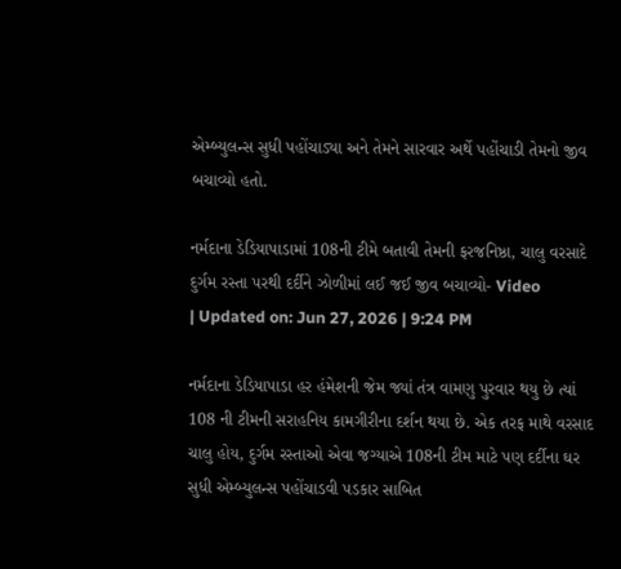એમ્બ્યુલન્સ સુધી પહોંચાડ્યા અને તેમને સારવાર અર્થે પહોંચાડી તેમનો જીવ બચાવ્યો હતો.

નર્મદાના ડેડિયાપાડામાં 108ની ટીમે બતાવી તેમની ફરજનિષ્ઠા, ચાલુ વરસાદે દુર્ગમ રસ્તા પરથી દર્દીને ઝોળીમાં લઈ જઈ જીવ બચાવ્યો- Video
| Updated on: Jun 27, 2026 | 9:24 PM

નર્મદાના ડેડિયાપાડા હર હંમેશની જેમ જ્યાં તંત્ર વામણુ પુરવાર થયુ છે ત્યાં 108 ની ટીમની સરાહનિય કામગીરીના દર્શન થયા છે. એક તરફ માથે વરસાદ ચાલુ હોય, દુર્ગમ રસ્તાઓ એવા જગ્યાએ 108ની ટીમ માટે પણ દર્દીના ઘર સુધી એમ્બ્યુલન્સ પહોંચાડવી પડકાર સાબિત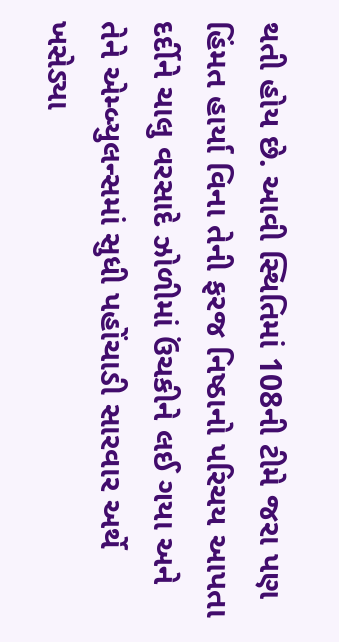થતી હોય છે. આવી સ્થિતિમાં 108ની ટીમે જરા પણ હિંમત હાર્યા વિના તેની ફરજ નિષ્ઠાનો પરિચય આપતા દર્દીને ચાલુ વરસાદે ઝોળીમાં ઉંચકીને લઈ ગયા અને તેને એમ્બ્યુલન્સમાં સુધી પહોંચાડી સારવાર અર્થે ખસેડ્યા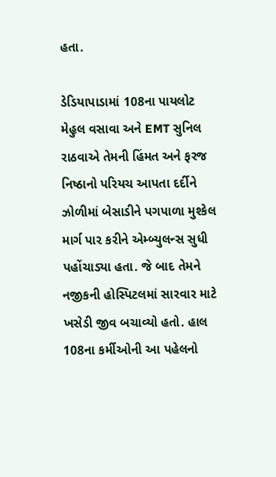હતા.

ડેડિયાપાડામાં 108ના પાયલોટ મેહુલ વસાવા અને EMT સુનિલ રાઠવાએ તેમની હિંમત અને ફરજ નિષ્ઠાનો પરિયચ આપતા દર્દીને ઝોળીમાં બેસાડીને પગપાળા મુશ્કેલ માર્ગ પાર કરીને એમ્બ્યુલન્સ સુધી પહોંચાડ્યા હતા. જે બાદ તેમને નજીકની હોસ્પિટલમાં સારવાર માટે ખસેડી જીવ બચાવ્યો હતો. હાલ 108ના કર્મીઓની આ પહેલનો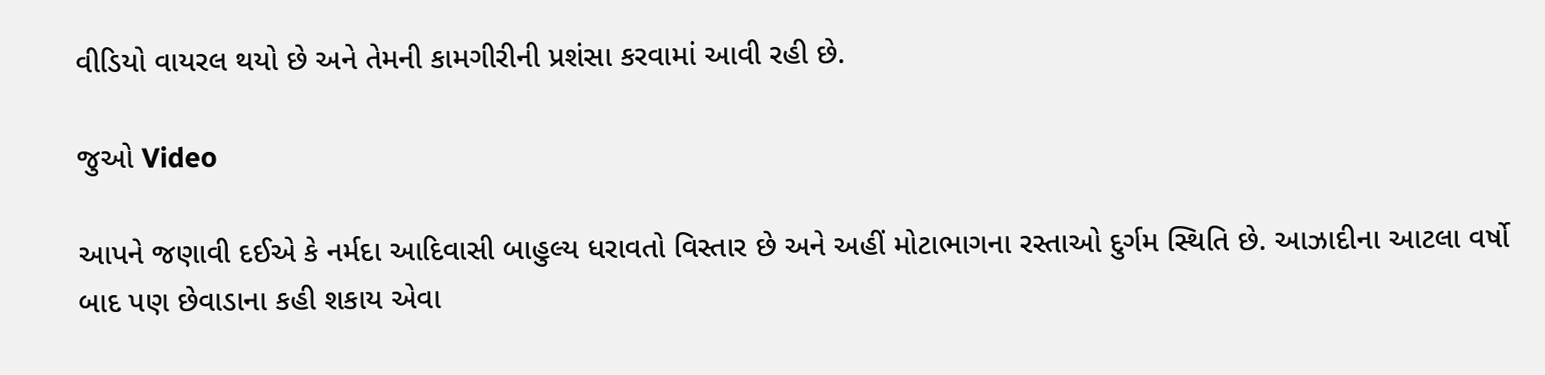વીડિયો વાયરલ થયો છે અને તેમની કામગીરીની પ્રશંસા કરવામાં આવી રહી છે.

જુઓ Video

આપને જણાવી દઈએ કે નર્મદા આદિવાસી બાહુલ્ય ધરાવતો વિસ્તાર છે અને અહીં મોટાભાગના રસ્તાઓ દુર્ગમ સ્થિતિ છે. આઝાદીના આટલા વર્ષો બાદ પણ છેવાડાના કહી શકાય એવા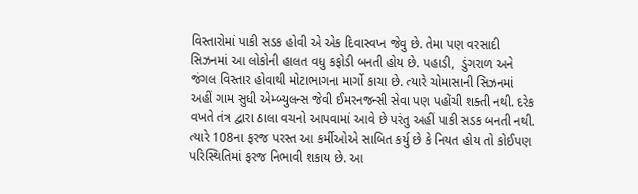વિસ્તારોમાં પાકી સડક હોવી એ એક દિવાસ્વપ્ન જેવુ છે. તેમા પણ વરસાદી સિઝનમાં આ લોકોની હાલત વધુ કફોડી બનતી હોય છે. પહાડી,  ડુંગરાળ અને જંગલ વિસ્તાર હોવાથી મોટાભાગના માર્ગો કાચા છે. ત્યારે ચોમાસાની સિઝનમાં અહીં ગામ સુધી એમ્બ્યુલન્સ જેવી ઈમરનજન્સી સેવા પણ પહોંચી શક્તી નથી. દરેક વખતે તંત્ર દ્વારા ઠાલા વચનો આપવામાં આવે છે પરંતુ અહીં પાકી સડક બનતી નથી. ત્યારે 108ના ફરજ પરસ્ત આ કર્મીઓએ સાબિત કર્યુ છે કે નિયત હોય તો કોઈપણ પરિસ્થિતિમાં ફરજ નિભાવી શકાય છે. આ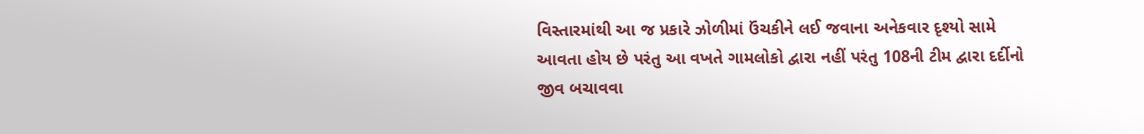વિસ્તારમાંથી આ જ પ્રકારે ઝોળીમાં ઉંચકીને લઈ જવાના અનેકવાર દૃશ્યો સામે આવતા હોય છે પરંતુ આ વખતે ગામલોકો દ્વારા નહીં પરંતુ 108ની ટીમ દ્વારા દર્દીનો જીવ બચાવવા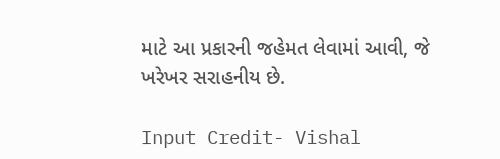માટે આ પ્રકારની જહેમત લેવામાં આવી, જે ખરેખર સરાહનીય છે.

Input Credit- Vishal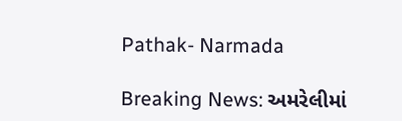Pathak- Narmada

Breaking News: અમરેલીમાં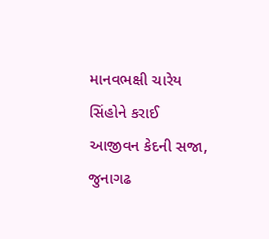માનવભક્ષી ચારેય સિંહોને કરાઈ આજીવન કેદની સજા, જુનાગઢ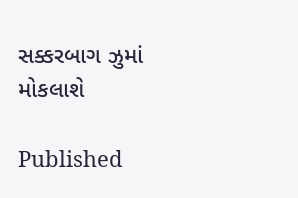સક્કરબાગ ઝુમાં મોકલાશે

Published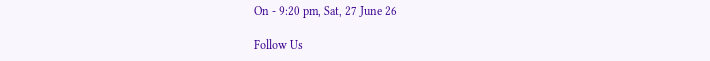On - 9:20 pm, Sat, 27 June 26

Follow Us